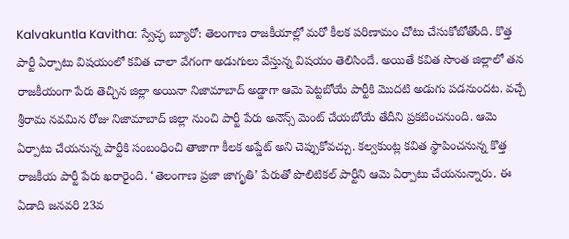Kalvakuntla Kavitha: స్వేచ్ఛ బ్యూరో: తెలంగాణ రాజకీయాల్లో మరో కీలక పరిణామం చోటు చేసుకోబోతోంది. కొత్త పార్టీ ఏర్పాటు విషయంలో కవిత చాలా వేగంగా అడుగులు వేస్తున్న విషయం తెలిసిందే. అయితే కవిత సొంత జిల్లాలో తన రాజకీయంగా పేరు తెచ్చిన జిల్లా అయినా నిజామాబాద్ అడ్డాగా ఆమె పెట్టబోయే పార్టీకి మొదటి అడుగు పడనుందట. వచ్చే శ్రీరామ నవమిన రోజు నిజామాబాద్ జిల్లా నుంచి పార్టీ పేరు అనౌన్స్ మెంట్ చేయబోయే తేదీని ప్రకటించనుంది. ఆమె ఏర్పాటు చేయనున్న పార్టీకి సంబంధించి తాజాగా కీలక అప్డేట్ అని చెప్పుకోవచ్చు. కల్వకుంట్ల కవిత స్థాపించనున్న కొత్త రాజకీయ పార్టీ పేరు ఖరారైంది. ‘తెలంగాణ ప్రజా జాగృతి’ పేరుతో పొలిటికల్ పార్టీని ఆమె ఏర్పాటు చేయనున్నారు. ఈ ఏడాది జనవరి 23వ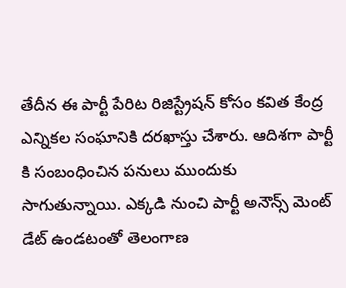తేదీన ఈ పార్టీ పేరిట రిజిస్ట్రేషన్ కోసం కవిత కేంద్ర ఎన్నికల సంఘానికి దరఖాస్తు చేశారు. ఆదిశగా పార్టీ కి సంబంధించిన పనులు ముందుకు సాగుతున్నాయి. ఎక్కడి నుంచి పార్టీ అనౌన్స్ మెంట్ డేట్ ఉండటంతో తెలంగాణ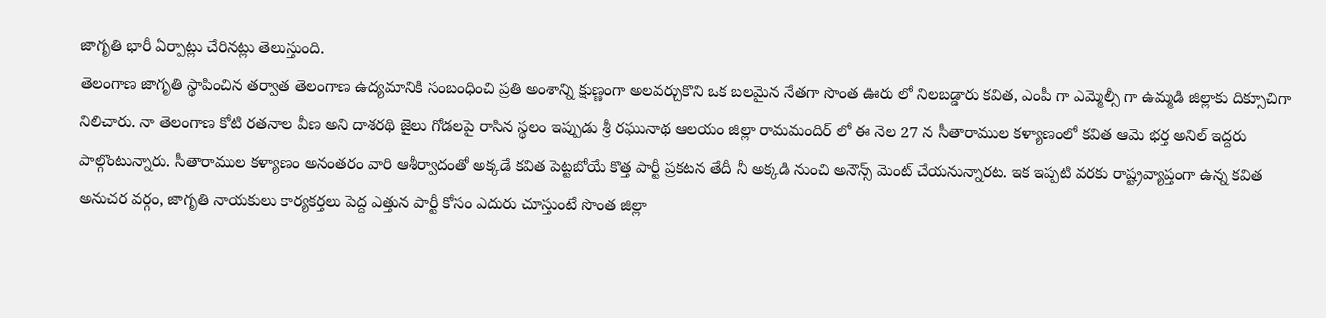జాగృతి భారీ ఏర్పాట్లు చేరినట్లు తెలుస్తుంది.
తెలంగాణ జాగృతి స్థాపించిన తర్వాత తెలంగాణ ఉద్యమానికి సంబంధించి ప్రతి అంశాన్ని క్షుణ్ణంగా అలవర్చుకొని ఒక బలమైన నేతగా సొంత ఊరు లో నిలబడ్డారు కవిత, ఎంపీ గా ఎమ్మెల్సీ గా ఉమ్మడి జిల్లాకు దిక్సూచిగా నిలిచారు. నా తెలంగాణ కోటి రతనాల వీణ అని దాశరథి జైలు గోడలపై రాసిన స్థలం ఇప్పుడు శ్రీ రఘునాథ ఆలయం జిల్లా రామమందిర్ లో ఈ నెల 27 న సీతారాముల కళ్యాణంలో కవిత ఆమె భర్త అనిల్ ఇద్దరు పాల్గొంటున్నారు. సీతారాముల కళ్యాణం అనంతరం వారి ఆశీర్వాదంతో అక్కడే కవిత పెట్టబోయే కొత్త పార్టీ ప్రకటన తేదీ నీ అక్కడి నుంచి అనౌన్స్ మెంట్ చేయనున్నారట. ఇక ఇప్పటి వరకు రాష్ట్రవ్యాప్తంగా ఉన్న కవిత అనుచర వర్గం, జాగృతి నాయకులు కార్యకర్తలు పెద్ద ఎత్తున పార్టీ కోసం ఎదురు చూస్తుంటే సొంత జిల్లా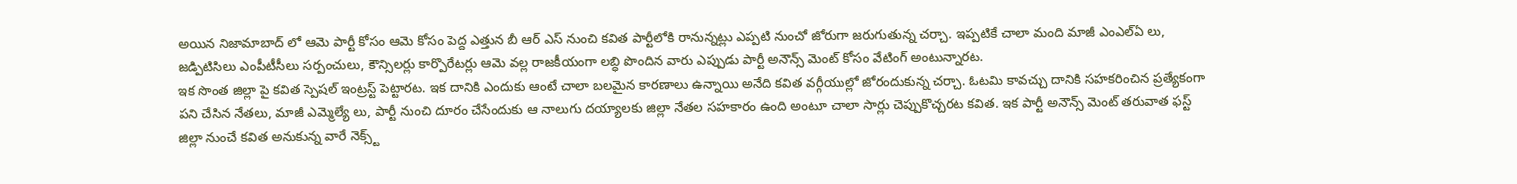అయిన నిజామాబాద్ లో ఆమె పార్టీ కోసం ఆమె కోసం పెద్ద ఎత్తున బీ ఆర్ ఎస్ నుంచి కవిత పార్టీలోకి రానున్నట్లు ఎప్పటి నుంచో జోరుగా జరుగుతున్న చర్చా. ఇప్పటికే చాలా మంది మాజీ ఎంఎల్ఏ లు, జడ్పిటిసిలు ఎంపీటీసీలు సర్పంచులు, కౌన్సిలర్లు కార్పొరేటర్లు ఆమె వల్ల రాజకీయంగా లబ్ధి పొందిన వారు ఎప్పుడు పార్టీ అనౌన్స్ మెంట్ కోసం వేటింగ్ అంటున్నారట.
ఇక సొంత జిల్లా పై కవిత స్పెషల్ ఇంట్రస్ట్ పెట్టారట. ఇక దానికి ఎందుకు ఆంటే చాలా బలమైన కారణాలు ఉన్నాయి అనేది కవిత వర్గీయుల్లో జోరందుకున్న చర్చా. ఓటమి కావచ్చు దానికి సహకరించిన ప్రత్యేకంగా పని చేసిన నేతలు, మాజీ ఎమ్మెల్యే లు, పార్టీ నుంచి దూరం చేసేందుకు ఆ నాలుగు దయ్యాలకు జిల్లా నేతల సహకారం ఉంది అంటూ చాలా సార్లు చెప్పుకొచ్చరట కవిత. ఇక పార్టీ అనౌన్స్ మెంట్ తరువాత ఫస్ట్ జిల్లా నుంచే కవిత అనుకున్న వారే నెక్స్ట్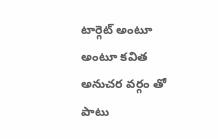టార్గెట్ అంటూ అంటూ కవిత అనుచర వర్గం తో పాటు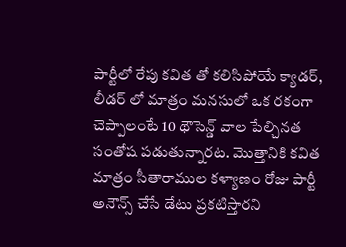పార్టీలో రేపు కవిత తో కలిసిపోయే క్యాడర్, లీడర్ లో మాత్రం మనసులో ఒక రకంగా చెప్పాలంటే 10 థౌసెన్డ్ వాల పేల్చినత సంతోష పడుతున్నారట. మొత్తానికి కవిత మాత్రం సీతారాముల కళ్యాణం రోజు పార్టీ అనౌన్స్ చేసే డేటు ప్రకటిస్తారని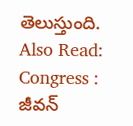తెలుస్తుంది.
Also Read: Congress : జీవన్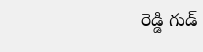రెడ్డి గుడ్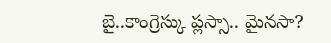బై..కాంగ్రెస్కు ప్లస్సా.. మైనసా?